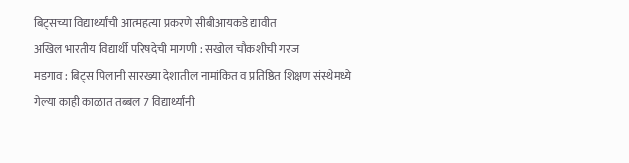बिट्सच्या विद्यार्थ्यांची आत्महत्या प्रकरणे सीबीआयकडे द्यावीत
अखिल भारतीय विद्यार्थी परिषदेची मागणी : सखोल चौकशीची गरज
मडगाव : बिट्स पिलानी सारख्या देशातील नामांकित व प्रतिष्ठित शिक्षण संस्थेमध्ये गेल्या काही काळात तब्बल 7 विद्यार्थ्यांनी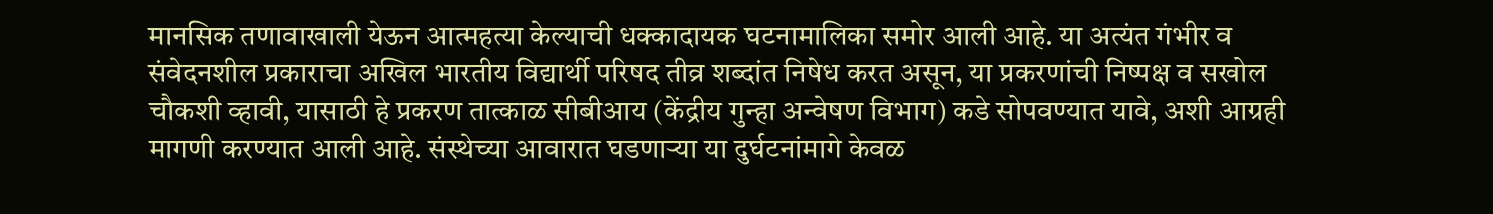मानसिक तणावाखाली येऊन आत्महत्या केल्याची धक्कादायक घटनामालिका समोर आली आहे. या अत्यंत गंभीर व संवेदनशील प्रकाराचा अखिल भारतीय विद्यार्थी परिषद तीव्र शब्दांत निषेध करत असून, या प्रकरणांची निष्पक्ष व सखोल चौकशी व्हावी, यासाठी हे प्रकरण तात्काळ सीबीआय (केंद्रीय गुन्हा अन्वेषण विभाग) कडे सोपवण्यात यावे, अशी आग्रही मागणी करण्यात आली आहे. संस्थेच्या आवारात घडणाऱ्या या दुर्घटनांमागे केवळ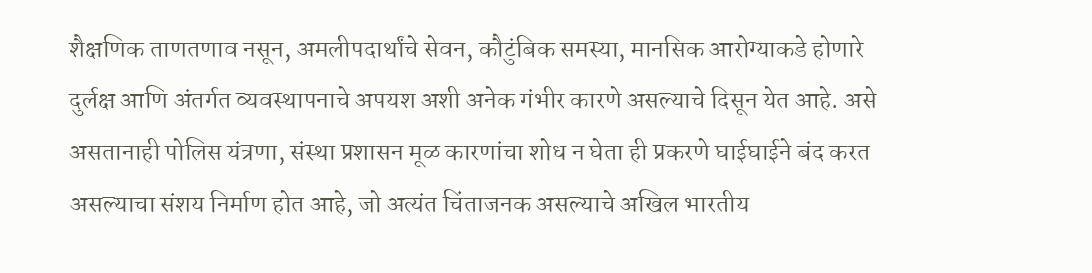शैक्षणिक ताणतणाव नसून, अमलीपदार्थांचे सेवन, कौटुंबिक समस्या, मानसिक आरोग्याकडे होणारे दुर्लक्ष आणि अंतर्गत व्यवस्थापनाचे अपयश अशी अनेक गंभीर कारणे असल्याचे दिसून येत आहे. असे असतानाही पोलिस यंत्रणा, संस्था प्रशासन मूळ कारणांचा शोध न घेता ही प्रकरणे घाईघाईने बंद करत असल्याचा संशय निर्माण होत आहे, जो अत्यंत चिंताजनक असल्याचे अखिल भारतीय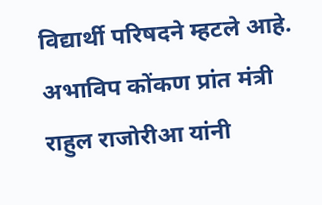विद्यार्थी परिषदने म्हटले आहे.
अभाविप कोंकण प्रांत मंत्री राहुल राजोरीआ यांनी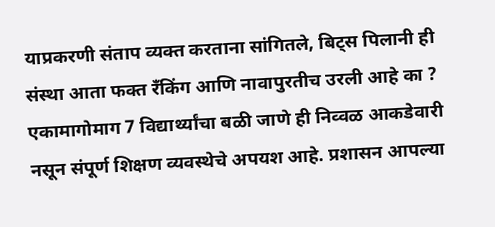याप्रकरणी संताप व्यक्त करताना सांगितले, बिट्स पिलानी ही संस्था आता फक्त रँकिंग आणि नावापुरतीच उरली आहे का ? एकामागोमाग 7 विद्यार्थ्यांचा बळी जाणे ही निव्वळ आकडेवारी नसून संपूर्ण शिक्षण व्यवस्थेचे अपयश आहे. प्रशासन आपल्या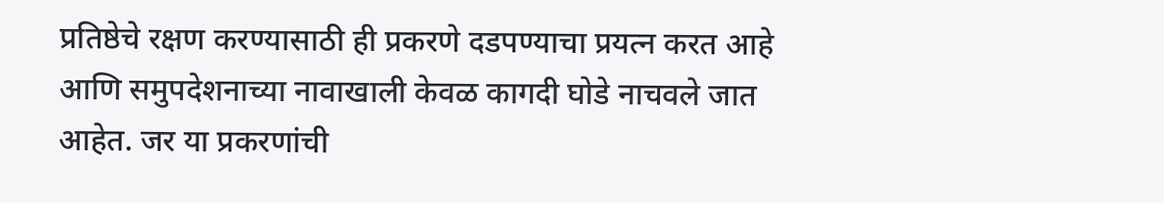प्रतिष्ठेचे रक्षण करण्यासाठी ही प्रकरणे दडपण्याचा प्रयत्न करत आहे आणि समुपदेशनाच्या नावाखाली केवळ कागदी घोडे नाचवले जात आहेत. जर या प्रकरणांची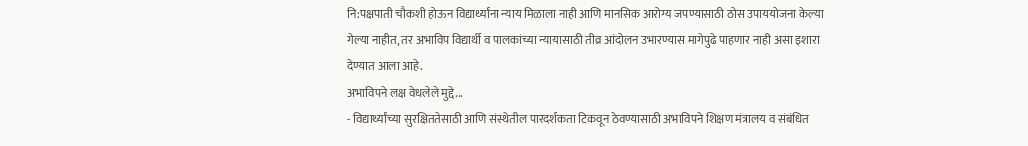नि:पक्षपाती चौकशी होऊन विद्यार्थ्यांना न्याय मिळाला नाही आणि मानसिक आरोग्य जपण्यासाठी ठोस उपाययोजना केल्या गेल्या नाहीत, तर अभाविप विद्यार्थी व पालकांच्या न्यायासाठी तीव्र आंदोलन उभारण्यास मागेपुढे पाहणार नाही असा इशारा देण्यात आला आहे.
अभाविपने लक्ष वेधलेले मुद्दे...
- विद्यार्थ्यांच्या सुरक्षिततेसाठी आणि संस्थेतील पारदर्शकता टिकवून ठेवण्यासाठी अभाविपने शिक्षण मंत्रालय व संबंधित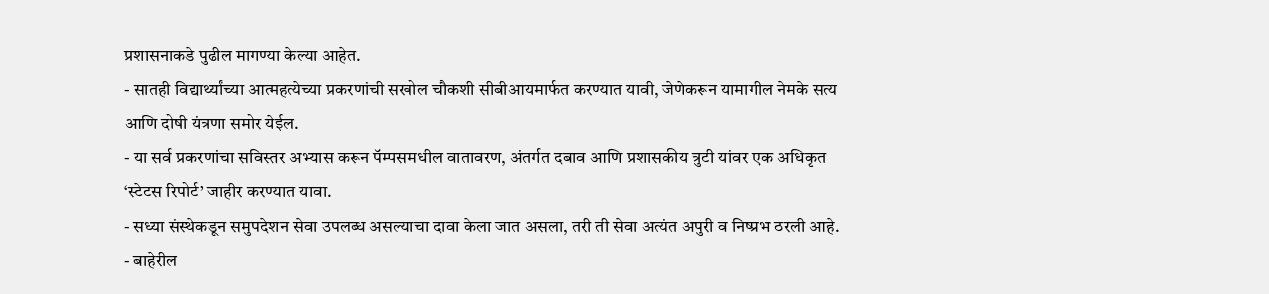प्रशासनाकडे पुढील मागण्या केल्या आहेत.
- सातही विद्यार्थ्यांच्या आत्महत्येच्या प्रकरणांची सखोल चौकशी सीबीआयमार्फत करण्यात यावी, जेणेकरून यामागील नेमके सत्य आणि दोषी यंत्रणा समोर येईल.
- या सर्व प्रकरणांचा सविस्तर अभ्यास करून पॅम्पसमधील वातावरण, अंतर्गत दबाव आणि प्रशासकीय त्रुटी यांवर एक अधिकृत ‘स्टेटस रिपोर्ट’ जाहीर करण्यात यावा.
- सध्या संस्थेकडून समुपदेशन सेवा उपलब्ध असल्याचा दावा केला जात असला, तरी ती सेवा अत्यंत अपुरी व निष्प्रभ ठरली आहे.
- बाहेरील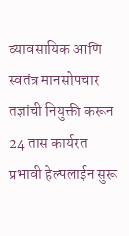व्यावसायिक आणि स्वतंत्र मानसोपचार तज्ञांची नियुक्ती करून 24 तास कार्यरत प्रभावी हेल्पलाईन सुरू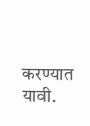करण्यात यावी.